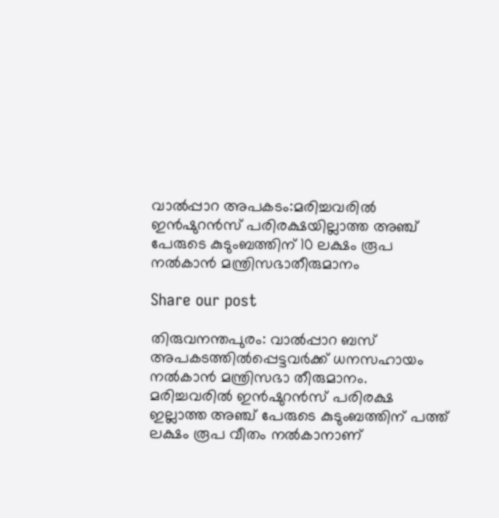വാൽപ്പാറ അപകടം:മരിച്ചവരിൽ ഇൻഷുറൻസ് പരിരക്ഷയില്ലാത്ത അഞ്ച് പേരുടെ കുടുംബത്തിന് 10 ലക്ഷം രൂപ നൽകാൻ മന്ത്രിസഭാതീരുമാനം

Share our post

തിരുവനന്തപുരം: വാല്‍പ്പാറ ബസ് അപകടത്തില്‍പ്പെട്ടവര്‍ക്ക് ധനസഹായം നല്‍കാന്‍ മന്ത്രിസഭാ തീരുമാനം. മരിച്ചവരില്‍ ഇന്‍ഷുറന്‍സ് പരിരക്ഷ ഇല്ലാത്ത അഞ്ച് പേരുടെ കുടുംബത്തിന് പത്ത് ലക്ഷം രൂപ വീതം നല്‍കാനാണ്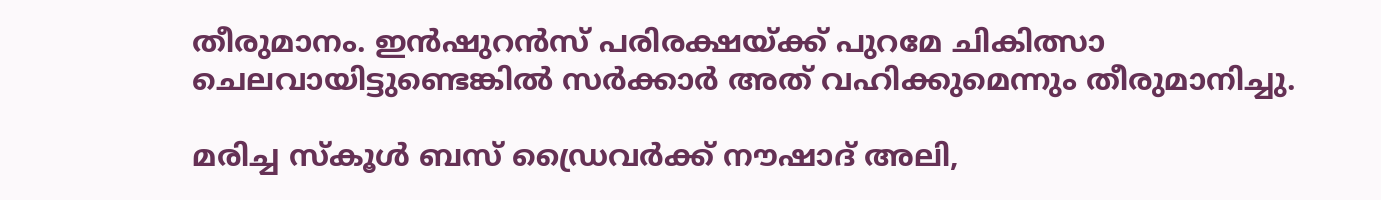തീരുമാനം. ഇന്‍ഷുറന്‍സ് പരിരക്ഷയ്ക്ക് പുറമേ ചികിത്സാ ചെലവായിട്ടുണ്ടെങ്കില്‍ സര്‍ക്കാര്‍ അത് വഹിക്കുമെന്നും തീരുമാനിച്ചു.

മരിച്ച സ്‌കൂള്‍ ബസ് ഡ്രൈവര്‍ക്ക് നൗഷാദ് അലി,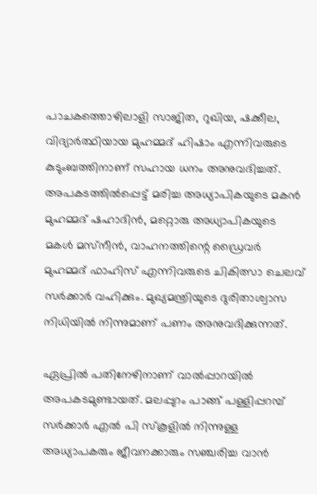പാചകത്തൊഴിലാളി സാജിത, റുഖിയ, ഷക്കീല, വിദ്യാര്‍ത്ഥിയായ മുഹമ്മദ് ഹിഷാം എന്നിവരുടെ കുടുംബത്തിനാണ് സഹായ ധനം അനുവദിച്ചത്. അപകടത്തില്‍പ്പെട്ട് മരിച്ച അധ്യാപികയുടെ മകന്‍ മുഹമ്മദ് ഷഹാദിന്‍, മറ്റൊരു അധ്യാപികയുടെ മകള്‍ മസ്‌നീന്‍, വാഹനത്തിന്റെ ഡ്രൈവര്‍ മുഹമ്മദ് ഫാഹിസ് എന്നിവരുടെ ചികിത്സാ ചെലവ് സര്‍ക്കാര്‍ വഹിക്കും. മുഖ്യമന്ത്രിയുടെ ദുരിതാശ്വാസ നിധിയില്‍ നിന്നുമാണ് പണം അനുവദിക്കുന്നത്.

ഏപ്രില്‍ പതിനേഴിനാണ് വാല്‍പ്പാറയില്‍ അപകടമുണ്ടായത്. മലപ്പുറം പാങ്ങ് പള്ളിപ്പറമ്പ് സര്‍ക്കാര്‍ എല്‍ പി സ്‌കൂളില്‍ നിന്നുള്ള അധ്യാപകരും ജീവനക്കാരും സഞ്ചരിച്ച വാന്‍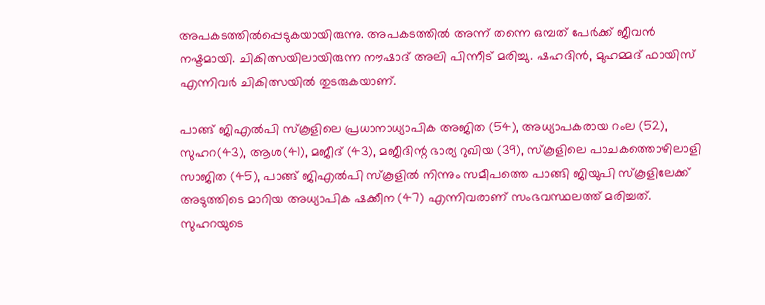അപകടത്തില്‍പ്പെടുകയായിരുന്നു. അപകടത്തില്‍ അന്ന് തന്നെ ഒമ്പത് പേര്‍ക്ക് ജീവന്‍ നഷ്ടമായി. ചികിത്സയിലായിരുന്ന നൗഷാദ് അലി പിന്നീട് മരിച്ചു. ഷഹദിന്‍, മുഹമ്മദ് ഫായിസ് എന്നിവര്‍ ചികിത്സയില്‍ തുടരുകയാണ്.

പാങ്ങ് ജിഎല്‍പി സ്‌കൂളിലെ പ്രധാനാധ്യാപിക അജിത (54), അധ്യാപകരായ റംല (52), സുഹറ(43), ആശ(41), മജീദ് (43), മജീദിന്റ ഭാര്യ റുഖിയ (39), സ്‌കൂളിലെ പാചകത്തൊഴിലാളി സാജിത (45), പാങ്ങ് ജിഎല്‍പി സ്‌കൂളില്‍ നിന്നും സമീപത്തെ പാങ്ങി ജിയുപി സ്‌കൂളിലേക്ക് അടുത്തിടെ മാറിയ അധ്യാപിക ഷക്കീന (47) എന്നിവരാണ് സംഭവസ്ഥലത്ത് മരിച്ചത്. സുഹറയുടെ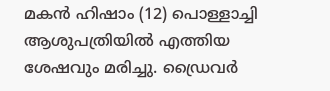മകന്‍ ഹിഷാം (12) പൊള്ളാച്ചി ആശുപത്രിയില്‍ എത്തിയ ശേഷവും മരിച്ചു. ഡ്രൈവര്‍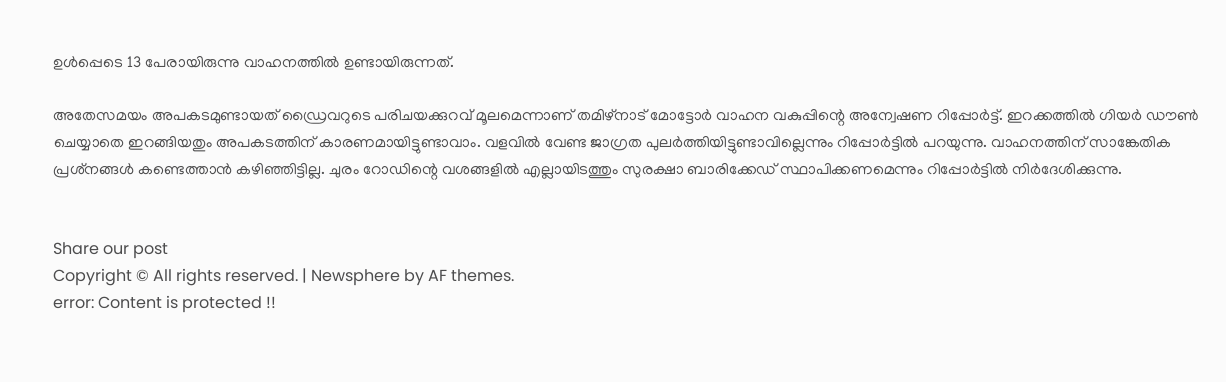ഉള്‍പ്പെടെ 13 പേരായിരുന്നു വാഹനത്തില്‍ ഉണ്ടായിരുന്നത്.

അതേസമയം അപകടമുണ്ടായത് ഡ്രൈവറുടെ പരിചയക്കുറവ് മൂലമെന്നാണ് തമിഴ്നാട് മോട്ടോര്‍ വാഹന വകുപ്പിന്റെ അന്വേഷണ റിപ്പോര്‍ട്ട്. ഇറക്കത്തില്‍ ഗിയര്‍ ഡൗണ്‍ ചെയ്യാതെ ഇറങ്ങിയതും അപകടത്തിന് കാരണമായിട്ടുണ്ടാവാം. വളവില്‍ വേണ്ട ജാഗ്രത പുലര്‍ത്തിയിട്ടുണ്ടാവില്ലെന്നും റിപ്പോര്‍ട്ടില്‍ പറയുന്നു. വാഹനത്തിന് സാങ്കേതിക പ്രശ്‌നങ്ങള്‍ കണ്ടെത്താന്‍ കഴിഞ്ഞിട്ടില്ല. ചുരം റോഡിന്റെ വശങ്ങളില്‍ എല്ലായിടത്തും സുരക്ഷാ ബാരിക്കേഡ് സ്ഥാപിക്കണമെന്നും റിപ്പോര്‍ട്ടില്‍ നിര്‍ദേശിക്കുന്നു.


Share our post
Copyright © All rights reserved. | Newsphere by AF themes.
error: Content is protected !!